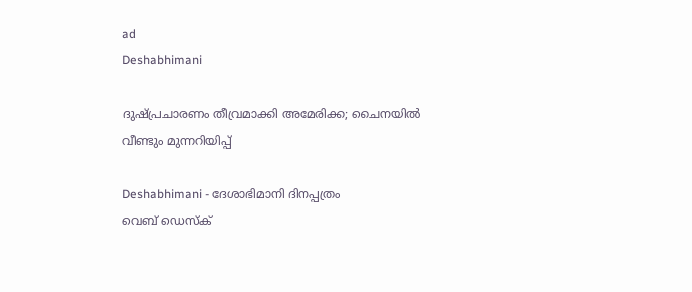ad
Deshabhimani

ദുഷ്‌പ്രചാരണം തീവ്രമാക്കി അമേരിക്ക; ചൈനയിൽ വീണ്ടും മുന്നറിയിപ്പ്‌

Deshabhimani - ദേശാഭിമാനി ദിനപ്പത്രം
വെബ് ഡെസ്ക്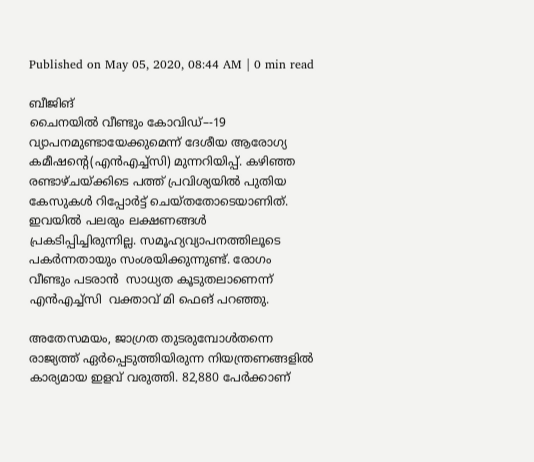Published on May 05, 2020, 08:44 AM | 0 min read

ബീജിങ്‌
ചൈനയിൽ വീണ്ടും കോവിഡ്‌–-19 വ്യാപനമുണ്ടായേക്കുമെന്ന് ദേശീയ ആരോഗ്യ കമീഷന്റെ(എൻഎച്ച്‌സി) മുന്നറിയിപ്പ്‌. കഴിഞ്ഞ രണ്ടാഴ്‌ചയ്ക്കിടെ പത്ത്‌ പ്രവിശ്യയിൽ പുതിയ കേസുകൾ റിപ്പോർട്ട്‌ ചെയ്തതോടെയാണിത്‌.   ഇവയിൽ പലരും ലക്ഷണങ്ങൾ പ്രകടിപ്പിച്ചിരുന്നില്ല. സമൂഹ്യവ്യാപനത്തിലൂടെ പകർന്നതായും സംശയിക്കുന്നുണ്ട്‌‌. രോഗം വീണ്ടും പടരാൻ  സാധ്യത കൂടുതലാണെന്ന്‌  എൻഎച്ച്‌സി  വക്താവ്‌ മി ഫെങ് പറഞ്ഞു‌.

അതേസമയം, ജാഗ്രത തുടരുമ്പോൾതന്നെ  രാജ്യത്ത്‌ ഏർപ്പെടുത്തിയിരുന്ന നിയന്ത്രണങ്ങളിൽ കാര്യമായ ഇളവ്‌ വരുത്തി. 82,880 പേർക്കാണ്‌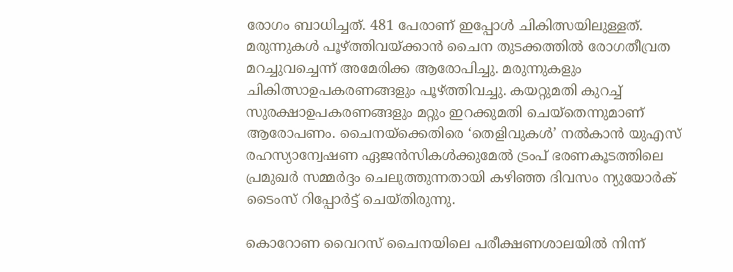രോഗം ബാധിച്ചത്‌. 481 പേരാണ്‌ ഇപ്പോൾ ചികിത്സയിലുള്ളത്‌. മരുന്നുകൾ പൂഴ്‌ത്തിവയ്ക്കാൻ ചൈന തുടക്കത്തിൽ രോഗതീവ്രത മറച്ചുവച്ചെന്ന്‌ അമേരിക്ക ആരോപിച്ചു. മരുന്നുകളും ചികിത്സാഉപകരണങ്ങളും പൂഴ്‌ത്തിവച്ചു. കയറ്റുമതി കുറച്ച്‌ സുരക്ഷാഉപകരണങ്ങളും മറ്റും ഇറക്കുമതി ചെയ്തെന്നുമാണ്‌ ആരോപണം. ചൈനയ്‌ക്കെതിരെ ‘തെളിവുകൾ’ നൽകാൻ യുഎസ്‌ രഹസ്യാന്വേഷണ ഏജൻസികൾക്കുമേൽ ട്രംപ്‌ ഭരണകൂടത്തിലെ പ്രമുഖർ സമ്മർദ്ദം ചെലുത്തുന്നതായി കഴിഞ്ഞ ദിവസം ന്യുയോർക്‌ ടൈംസ്‌ റിപ്പോർട്ട്‌ ചെയ്‌തിരുന്നു.

കൊറോണ വൈറസ്‌ ചൈനയിലെ പരീക്ഷണശാലയിൽ നിന്ന്‌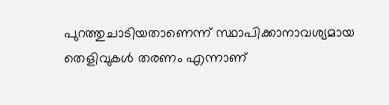പുറത്തുചാടിയതാണെന്ന്‌ സ്ഥാപിക്കാനാവശ്യമായ തെളിവുകൾ തരണം എന്നാണ്‌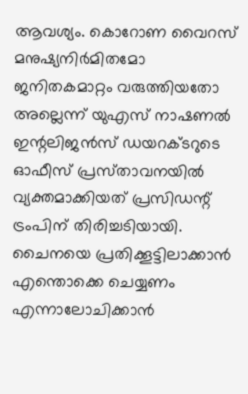ആവശ്യം. കൊറോണ വൈറസ്‌ മനുഷ്യനിർമിതമോ ജനിതകമാറ്റം വരുത്തിയതോ അല്ലെന്ന്‌ യുഎസ്‌ നാഷണൽ ഇന്റലിജൻസ്‌ ഡയറക്ടറുടെ ഓഫീസ്‌ പ്രസ്‌താവനയിൽ വ്യക്തമാക്കിയത്‌ പ്രസിഡന്റ്‌ ട്രംപിന്‌ തിരിച്ചടിയായി. ചൈനയെ പ്രതിക്കൂട്ടിലാക്കാൻ എന്തൊക്കെ ചെയ്യണം എന്നാലോചിക്കാൻ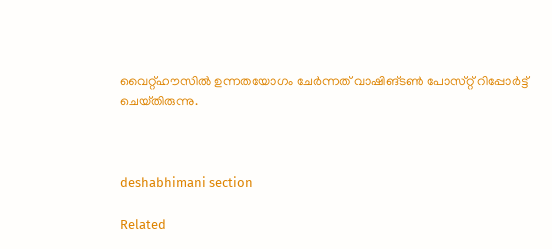വൈറ്റ്‌ഹൗസിൽ ഉന്നതയോഗം ചേർന്നത്‌ വാഷിങ്‌ടൺ പോസ്‌റ്റ്‌ റിപ്പോർട്ട്‌ ചെയ്‌തിരുന്നു.



deshabhimani section

Related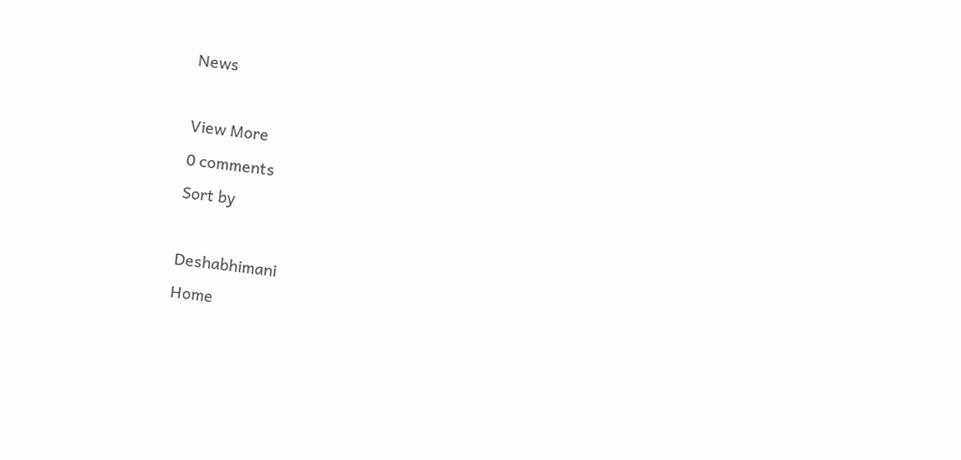News

View More
0 comments
Sort by

Deshabhimani
Home